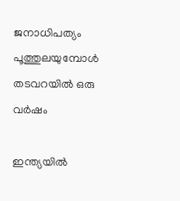ജനാധിപത്യം പൂത്തുലയുമ്പോൾ തടവറയിൽ ഒരു വർഷം

ഇന്ത്യയിൽ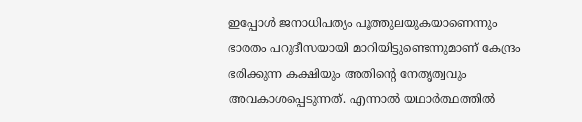ഇപ്പോൾ ജനാധിപത്യം പൂത്തുലയുകയാണെന്നും ഭാരതം പറുദീസയായി മാറിയിട്ടുണ്ടെന്നുമാണ് കേന്ദ്രം ഭരിക്കുന്ന കക്ഷിയും അതിൻ്റെ നേതൃത്വവും അവകാശപ്പെടുന്നത്. എന്നാൽ യഥാർത്ഥത്തിൽ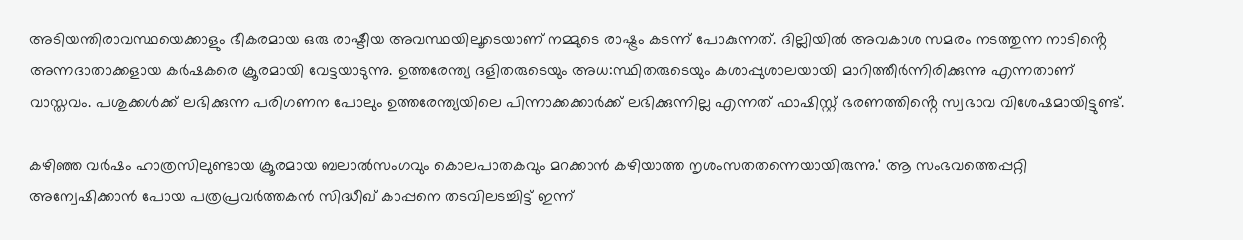അടിയന്തിരാവസ്ഥയെക്കാളും ഭീകരമായ ഒരു രാഷ്ടീയ അവസ്ഥയിലൂടെയാണ് നമ്മുടെ രാഷ്ട്രം കടന്ന് പോകുന്നത്. ദില്ലിയിൽ അവകാശ സമരം നടത്തുന്ന നാടിൻ്റെ അന്നദാതാക്കളായ കർഷകരെ ക്രൂരമായി വേട്ടയാടുന്നു. ഉത്തരേന്ത്യ ദളിതരുടെയും അധ:സ്ഥിതരുടെയും കശാപ്പുശാലയായി മാറിത്തീർന്നിരിക്കുന്നു എന്നതാണ് വാസ്തവം. പശുക്കൾക്ക് ലഭിക്കുന്ന പരിഗണന പോലും ഉത്തരേന്ത്യയിലെ പിന്നാക്കക്കാർക്ക് ലഭിക്കുന്നില്ല എന്നത് ഫാഷിസ്റ്റ് ഭരണത്തിൻ്റെ സ്വഭാവ വിശേഷമായിട്ടുണ്ട്.

കഴിഞ്ഞ വർഷം ഹാത്രസിലുണ്ടായ ക്രൂരമായ ബലാൽസംഗവും കൊലപാതകവും മറക്കാൻ കഴിയാത്ത നൃശംസതതന്നെയായിരുന്നു.' ആ സംഭവത്തെപ്പറ്റി അന്വേഷിക്കാൻ പോയ പത്രപ്രവർത്തകൻ സിദ്ധീഖ് കാപ്പനെ തടവിലടച്ചിട്ട് ഇന്ന്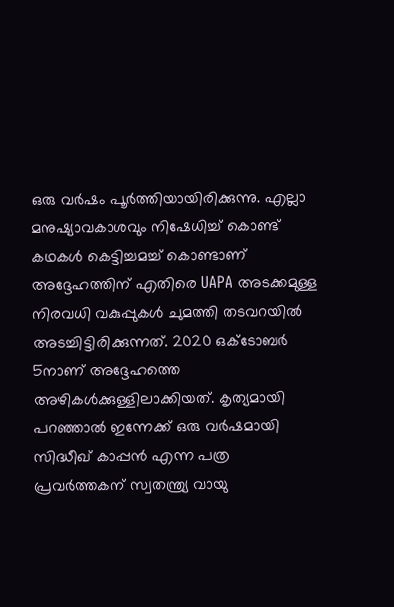ഒരു വർഷം പൂർത്തിയായിരിക്കുന്നു. എല്ലാ മനുഷ്യാവകാശവും നിഷേധിച്ച് കൊണ്ട് കഥകൾ കെട്ടിച്ചമച്ച് കൊണ്ടാണ് അദ്ദേഹത്തിന് എതിരെ UAPA അടക്കമുള്ള നിരവധി വകുപ്പുകൾ ചുമത്തി തടവറയിൽ അടച്ചിട്ടിരിക്കുന്നത്. 2020 ഒക്ടോബർ 5നാണ് അദ്ദേഹത്തെ അഴികൾക്കുള്ളിലാക്കിയത്. കൃത്യമായി പറഞ്ഞാൽ ഇന്നേക്ക് ഒരു വർഷമായി സിദ്ധീഖ് കാപ്പൻ എന്ന പത്ര പ്രവർത്തകന് സ്വതന്ത്ര്യ വായു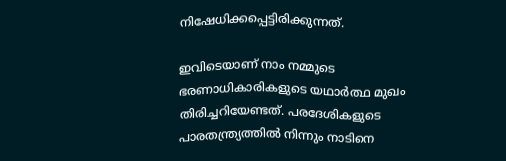നിഷേധിക്കപ്പെട്ടിരിക്കുന്നത്.

ഇവിടെയാണ് നാം നമ്മുടെ ഭരണാധികാരികളുടെ യഥാർത്ഥ മുഖം തിരിച്ചറിയേണ്ടത്. പരദേശികളുടെ പാരതന്ത്ര്യത്തിൽ നിന്നും നാടിനെ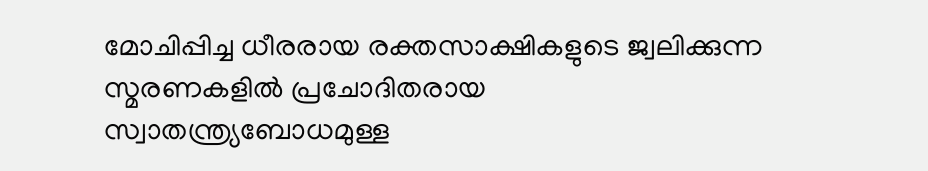മോചിപ്പിച്ച ധീരരായ രക്തസാക്ഷികളുടെ ജ്വലിക്കുന്ന സ്മരണകളിൽ പ്രചോദിതരായ സ്വാതന്ത്ര്യബോധമുള്ള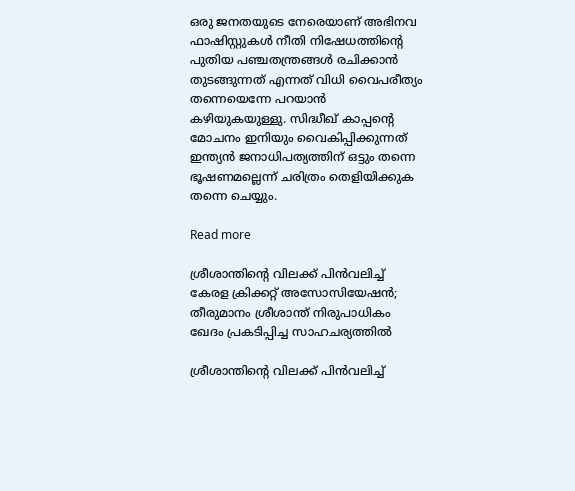ഒരു ജനതയുടെ നേരെയാണ് അഭിനവ ഫാഷിസ്റ്റുകൾ നീതി നിഷേധത്തിൻ്റെ പുതിയ പഞ്ചതന്ത്രങ്ങൾ രചിക്കാൻ തുടങ്ങുന്നത് എന്നത് വിധി വൈപരീത്യം തന്നെയെന്നേ പറയാൻ കഴിയുകയുള്ളു. സിദ്ധീഖ് കാപ്പൻ്റെ മോചനം ഇനിയും വൈകിപ്പിക്കുന്നത് ഇന്ത്യൻ ജനാധിപത്യത്തിന് ഒട്ടും തന്നെ ഭൂഷണമല്ലെന്ന് ചരിത്രം തെളിയിക്കുക തന്നെ ചെയ്യും.

Read more

ശ്രീശാന്തിന്റെ വിലക്ക് പിന്‍വലിച്ച് കേരള ക്രിക്കറ്റ് അസോസിയേഷന്‍; തീരുമാനം ശ്രീശാന്ത് നിരുപാധികം ഖേദം പ്രകടിപ്പിച്ച സാഹചര്യത്തില്‍

ശ്രീശാന്തിന്റെ വിലക്ക് പിന്‍വലിച്ച്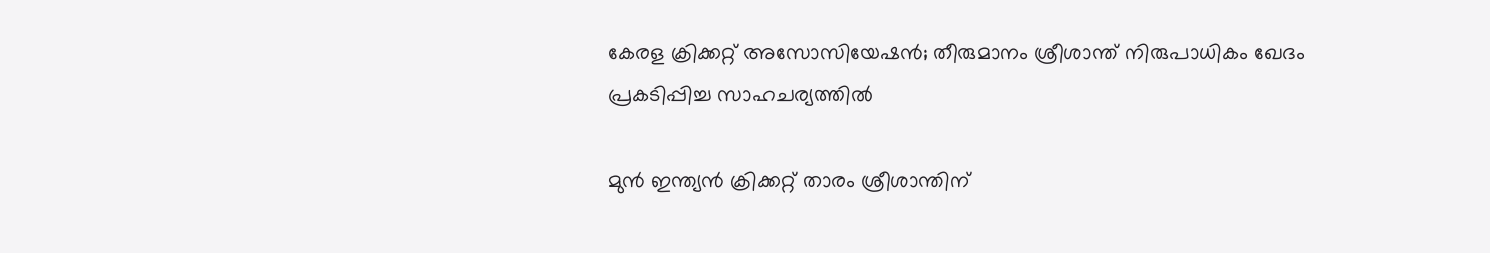കേരള ക്രിക്കറ്റ് അസോസിയേഷന്‍; തീരുമാനം ശ്രീശാന്ത് നിരുപാധികം ഖേദം പ്രകടിപ്പിച്ച സാഹചര്യത്തില്‍

മുന്‍ ഇന്ത്യന്‍ ക്രിക്കറ്റ് താരം ശ്രീശാന്തിന്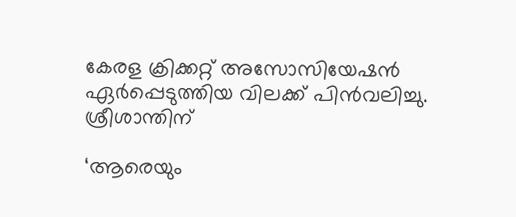കേരള ക്രിക്കറ്റ് അസോസിയേഷന്‍ ഏര്‍പ്പെടുത്തിയ വിലക്ക് പിന്‍വലിച്ചു. ശ്രീശാന്തിന്

‘ആരെയും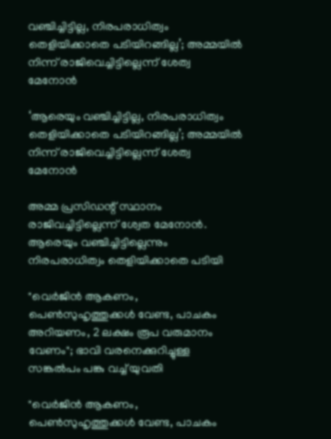വഞ്ചിച്ചിട്ടില്ല, നിരപരാധിത്വം തെളിയിക്കാതെ പടിയിറങ്ങില്ല’; അമ്മയിൽ നിന്ന് രാജിവെച്ചിട്ടില്ലെന്ന് ശേത്വ മേനോൻ

‘ആരെയും വഞ്ചിച്ചിട്ടില്ല, നിരപരാധിത്വം തെളിയിക്കാതെ പടിയിറങ്ങില്ല’; അമ്മയിൽ നിന്ന് രാജിവെച്ചിട്ടില്ലെന്ന് ശേത്വ മേനോൻ

അമ്മ പ്രസിഡന്റ് സ്ഥാനം രാജിവച്ചിട്ടില്ലെന്ന് ശ്വേത മേനോൻ. ആരെയും വഞ്ചിച്ചിട്ടില്ലെന്നും നിരപരാധിത്വം തെളിയിക്കാതെ പടിയി

"വെർജിൻ ആകണം, പെൺസുഹൃത്തുക്കൾ വേണ്ട, പാചകം അറിയണം, 2 ലക്ഷം രൂപ വരുമാനം വേണം"; ഭാവി വരനെക്കുറിച്ചുള്ള സങ്കൽപം പങ്കു വച്ച് യുവതി

"വെർജിൻ ആകണം, പെൺസുഹൃത്തുക്കൾ വേണ്ട, പാചകം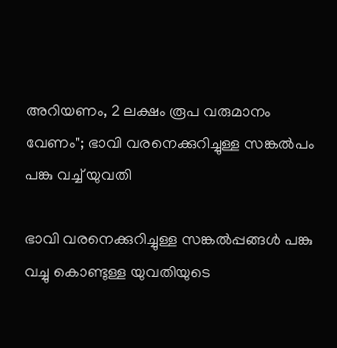അറിയണം, 2 ലക്ഷം രൂപ വരുമാനം വേണം"; ഭാവി വരനെക്കുറിച്ചുള്ള സങ്കൽപം പങ്കു വച്ച് യുവതി

ഭാവി വരനെക്കുറിച്ചുള്ള സങ്കൽപ്പങ്ങൾ പങ്കു വച്ചു കൊണ്ടുള്ള യുവതിയുടെ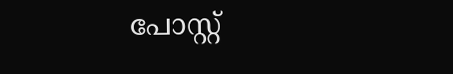പോസ്റ്റ്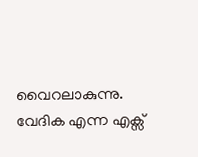വൈറലാകുന്നു. വേദിക എന്ന എക്സ്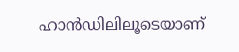ഹാൻഡിലിലൂടെയാണ്